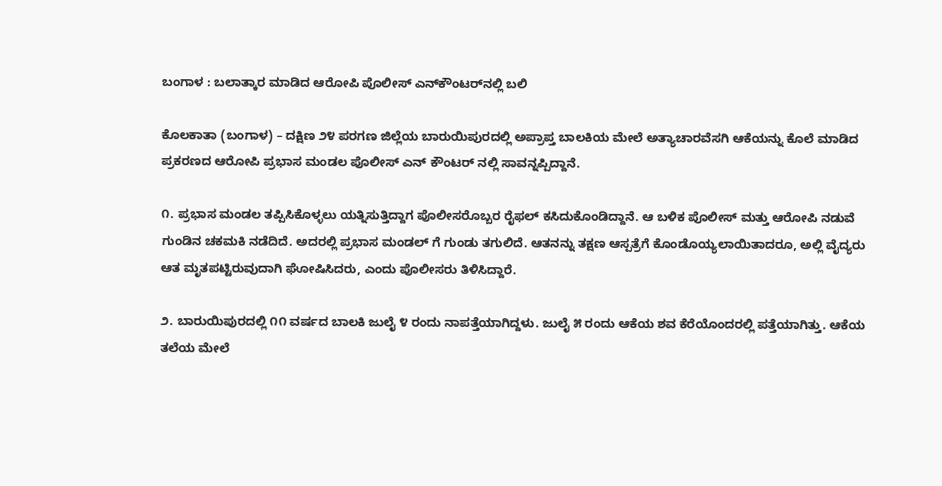ಬಂಗಾಳ : ಬಲಾತ್ಕಾರ ಮಾಡಿದ ಆರೋಪಿ ಪೊಲೀಸ್ ಎನ್‌ಕೌಂಟರ್‍‌ನಲ್ಲಿ ಬಲಿ

ಕೊಲಕಾತಾ (ಬಂಗಾಳ) – ದಕ್ಷಿಣ ೨೪ ಪರಗಣ ಜಿಲ್ಲೆಯ ಬಾರುಯಿಪುರದಲ್ಲಿ ಅಪ್ರಾಪ್ತ ಬಾಲಕಿಯ ಮೇಲೆ ಅತ್ಯಾಚಾರವೆಸಗಿ ಆಕೆಯನ್ನು ಕೊಲೆ ಮಾಡಿದ ಪ್ರಕರಣದ ಆರೋಪಿ ಪ್ರಭಾಸ ಮಂಡಲ ಪೊಲೀಸ್ ಎನ್‌ ಕೌಂಟರ್‌ ನಲ್ಲಿ ಸಾವನ್ನಪ್ಪಿದ್ದಾನೆ.

೧. ಪ್ರಭಾಸ ಮಂಡಲ ತಪ್ಪಿಸಿಕೊಳ್ಳಲು ಯತ್ನಿಸುತ್ತಿದ್ದಾಗ ಪೊಲೀಸರೊಬ್ಬರ ರೈಫಲ್ ಕಸಿದುಕೊಂಡಿದ್ದಾನೆ. ಆ ಬಳಿಕ ಪೊಲೀಸ್ ಮತ್ತು ಆರೋಪಿ ನಡುವೆ ಗುಂಡಿನ ಚಕಮಕಿ ನಡೆದಿದೆ. ಅದರಲ್ಲಿ ಪ್ರಭಾಸ ಮಂಡಲ್ ಗೆ ಗುಂಡು ತಗುಲಿದೆ. ಆತನನ್ನು ತಕ್ಷಣ ಆಸ್ಪತ್ರೆಗೆ ಕೊಂಡೊಯ್ಯಲಾಯಿತಾದರೂ, ಅಲ್ಲಿ ವೈದ್ಯರು ಆತ ಮೃತಪಟ್ಟಿರುವುದಾಗಿ ಘೋಷಿಸಿದರು, ಎಂದು ಪೊಲೀಸರು ತಿಳಿಸಿದ್ದಾರೆ.

೨. ಬಾರುಯಿಪುರದಲ್ಲಿ ೧೧ ವರ್ಷದ ಬಾಲಕಿ ಜುಲೈ ೪ ರಂದು ನಾಪತ್ತೆಯಾಗಿದ್ದಳು. ಜುಲೈ ೫ ರಂದು ಆಕೆಯ ಶವ ಕೆರೆಯೊಂದರಲ್ಲಿ ಪತ್ತೆಯಾಗಿತ್ತು. ಆಕೆಯ ತಲೆಯ ಮೇಲೆ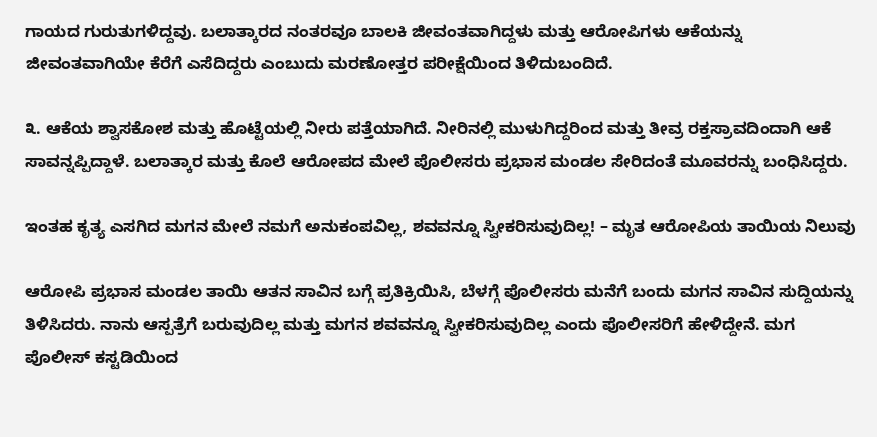ಗಾಯದ ಗುರುತುಗಳಿದ್ದವು. ಬಲಾತ್ಕಾರದ ನಂತರವೂ ಬಾಲಕಿ ಜೀವಂತವಾಗಿದ್ದಳು ಮತ್ತು ಆರೋಪಿಗಳು ಆಕೆಯನ್ನು ಜೀವಂತವಾಗಿಯೇ ಕೆರೆಗೆ ಎಸೆದಿದ್ದರು ಎಂಬುದು ಮರಣೋತ್ತರ ಪರೀಕ್ಷೆಯಿಂದ ತಿಳಿದುಬಂದಿದೆ.

೩. ಆಕೆಯ ಶ್ವಾಸಕೋಶ ಮತ್ತು ಹೊಟ್ಟೆಯಲ್ಲಿ ನೀರು ಪತ್ತೆಯಾಗಿದೆ. ನೀರಿನಲ್ಲಿ ಮುಳುಗಿದ್ದರಿಂದ ಮತ್ತು ತೀವ್ರ ರಕ್ತಸ್ರಾವದಿಂದಾಗಿ ಆಕೆ ಸಾವನ್ನಪ್ಪಿದ್ದಾಳೆ. ಬಲಾತ್ಕಾರ ಮತ್ತು ಕೊಲೆ ಆರೋಪದ ಮೇಲೆ ಪೊಲೀಸರು ಪ್ರಭಾಸ ಮಂಡಲ ಸೇರಿದಂತೆ ಮೂವರನ್ನು ಬಂಧಿಸಿದ್ದರು.

ಇಂತಹ ಕೃತ್ಯ ಎಸಗಿದ ಮಗನ ಮೇಲೆ ನಮಗೆ ಅನುಕಂಪವಿಲ್ಲ, ಶವವನ್ನೂ ಸ್ವೀಕರಿಸುವುದಿಲ್ಲ! – ಮೃತ ಆರೋಪಿಯ ತಾಯಿಯ ನಿಲುವು

ಆರೋಪಿ ಪ್ರಭಾಸ ಮಂಡಲ ತಾಯಿ ಆತನ ಸಾವಿನ ಬಗ್ಗೆ ಪ್ರತಿಕ್ರಿಯಿಸಿ, ಬೆಳಗ್ಗೆ ಪೊಲೀಸರು ಮನೆಗೆ ಬಂದು ಮಗನ ಸಾವಿನ ಸುದ್ದಿಯನ್ನು ತಿಳಿಸಿದರು. ನಾನು ಆಸ್ಪತ್ರೆಗೆ ಬರುವುದಿಲ್ಲ ಮತ್ತು ಮಗನ ಶವವನ್ನೂ ಸ್ವೀಕರಿಸುವುದಿಲ್ಲ ಎಂದು ಪೊಲೀಸರಿಗೆ ಹೇಳಿದ್ದೇನೆ. ಮಗ ಪೊಲೀಸ್ ಕಸ್ಟಡಿಯಿಂದ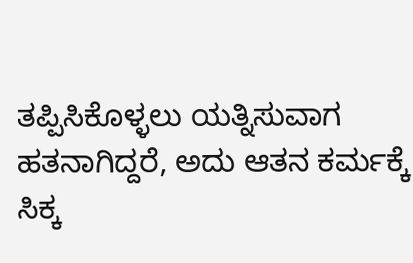ತಪ್ಪಿಸಿಕೊಳ್ಳಲು ಯತ್ನಿಸುವಾಗ ಹತನಾಗಿದ್ದರೆ, ಅದು ಆತನ ಕರ್ಮಕ್ಕೆ ಸಿಕ್ಕ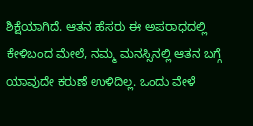ಶಿಕ್ಷೆಯಾಗಿದೆ. ಆತನ ಹೆಸರು ಈ ಅಪರಾಧದಲ್ಲಿ ಕೇಳಿಬಂದ ಮೇಲೆ, ನಮ್ಮ ಮನಸ್ಸಿನಲ್ಲಿ ಆತನ ಬಗ್ಗೆ ಯಾವುದೇ ಕರುಣೆ ಉಳಿದಿಲ್ಲ. ಒಂದು ವೇಳೆ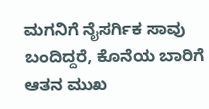ಮಗನಿಗೆ ನೈಸರ್ಗಿಕ ಸಾವು ಬಂದಿದ್ದರೆ, ಕೊನೆಯ ಬಾರಿಗೆ ಆತನ ಮುಖ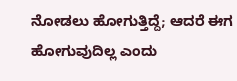ನೋಡಲು ಹೋಗುತ್ತಿದ್ದೆ; ಆದರೆ ಈಗ ಹೋಗುವುದಿಲ್ಲ ಎಂದು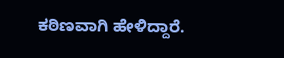ಕಠಿಣವಾಗಿ ಹೇಳಿದ್ದಾರೆ.